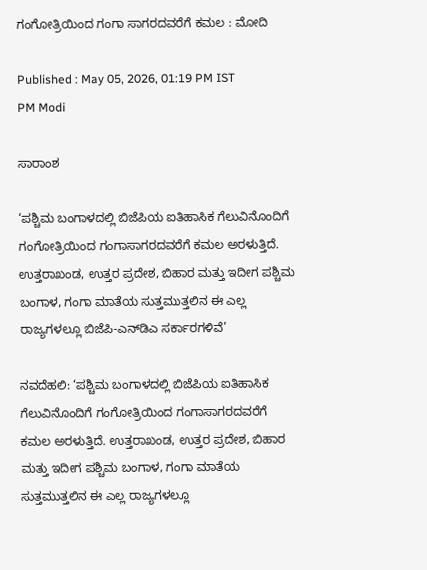ಗಂಗೋತ್ರಿಯಿಂದ ಗಂಗಾ ಸಾಗರದವರೆಗೆ ಕಮಲ : ಮೋದಿ

Published : May 05, 2026, 01:19 PM IST
PM Modi

ಸಾರಾಂಶ

‘ಪಶ್ಚಿಮ ಬಂಗಾಳದಲ್ಲಿ ಬಿಜೆಪಿಯ ಐತಿಹಾಸಿಕ ಗೆಲುವಿನೊಂದಿಗೆ ಗಂಗೋತ್ರಿಯಿಂದ ಗಂಗಾಸಾಗರದವರೆಗೆ ಕಮಲ ಅರಳುತ್ತಿದೆ. ಉತ್ತರಾಖಂಡ, ಉತ್ತರ ಪ್ರದೇಶ, ಬಿಹಾರ ಮತ್ತು ಇದೀಗ ಪಶ್ಚಿಮ ಬಂಗಾಳ, ಗಂಗಾ ಮಾತೆಯ ಸುತ್ತಮುತ್ತಲಿನ ಈ ಎಲ್ಲ ರಾಜ್ಯಗಳಲ್ಲೂ ಬಿಜೆಪಿ-ಎನ್‌ಡಿಎ ಸರ್ಕಾರಗಳಿವೆ’

ನವದೆಹಲಿ: ‘ಪಶ್ಚಿಮ ಬಂಗಾಳದಲ್ಲಿ ಬಿಜೆಪಿಯ ಐತಿಹಾಸಿಕ ಗೆಲುವಿನೊಂದಿಗೆ ಗಂಗೋತ್ರಿಯಿಂದ ಗಂಗಾಸಾಗರದವರೆಗೆ ಕಮಲ ಅರಳುತ್ತಿದೆ. ಉತ್ತರಾಖಂಡ, ಉತ್ತರ ಪ್ರದೇಶ, ಬಿಹಾರ ಮತ್ತು ಇದೀಗ ಪಶ್ಚಿಮ ಬಂಗಾಳ, ಗಂಗಾ ಮಾತೆಯ ಸುತ್ತಮುತ್ತಲಿನ ಈ ಎಲ್ಲ ರಾಜ್ಯಗಳಲ್ಲೂ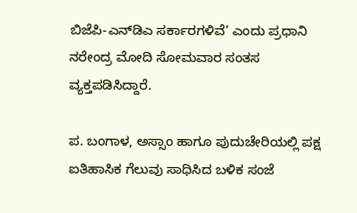ಬಿಜೆಪಿ-ಎನ್‌ಡಿಎ ಸರ್ಕಾರಗಳಿವೆ’ ಎಂದು ಪ್ರಧಾನಿ ನರೇಂದ್ರ ಮೋದಿ ಸೋಮವಾರ ಸಂತಸ ವ್ಯಕ್ತಪಡಿಸಿದ್ದಾರೆ.

ಪ. ಬಂಗಾಳ, ಅಸ್ಸಾಂ ಹಾಗೂ ಪುದುಚೇರಿಯಲ್ಲಿ ಪಕ್ಷ ಐತಿಹಾಸಿಕ ಗೆಲುವು ಸಾಧಿಸಿದ ಬಳಿಕ ಸಂಜೆ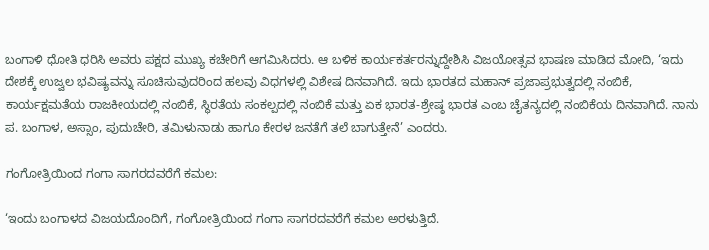ಬಂಗಾಳಿ ಧೋತಿ ಧರಿಸಿ ಅವರು ಪಕ್ಷದ ಮುಖ್ಯ ಕಚೇರಿಗೆ ಆಗಮಿಸಿದರು. ಆ ಬಳಿಕ ಕಾರ್ಯಕರ್ತರನ್ನುದ್ದೇಶಿಸಿ ವಿಜಯೋತ್ಸವ ಭಾಷಣ ಮಾಡಿದ ಮೋದಿ, ‘ಇದು ದೇಶಕ್ಕೆ ಉಜ್ವಲ ಭವಿಷ್ಯವನ್ನು ಸೂಚಿಸುವುದರಿಂದ ಹಲವು ವಿಧಗಳಲ್ಲಿ ವಿಶೇಷ ದಿನವಾಗಿದೆ. ಇದು ಭಾರತದ ಮಹಾನ್ ಪ್ರಜಾಪ್ರಭುತ್ವದಲ್ಲಿ ನಂಬಿಕೆ, ಕಾರ್ಯಕ್ಷಮತೆಯ ರಾಜಕೀಯದಲ್ಲಿ ನಂಬಿಕೆ, ಸ್ಥಿರತೆಯ ಸಂಕಲ್ಪದಲ್ಲಿ ನಂಬಿಕೆ ಮತ್ತು ಏಕ ಭಾರತ-ಶ್ರೇಷ್ಠ ಭಾರತ ಎಂಬ ಚೈತನ್ಯದಲ್ಲಿ ನಂಬಿಕೆಯ ದಿನವಾಗಿದೆ. ನಾನು ಪ. ಬಂಗಾಳ, ಅಸ್ಸಾಂ, ಪುದುಚೇರಿ, ತಮಿಳುನಾಡು ಹಾಗೂ ಕೇರಳ ಜನತೆಗೆ ತಲೆ ಬಾಗುತ್ತೇನೆ’ ಎಂದರು.

ಗಂಗೋತ್ರಿಯಿಂದ ಗಂಗಾ ಸಾಗರದವರೆಗೆ ಕಮಲ:

‘ಇಂದು ಬಂಗಾಳದ ವಿಜಯದೊಂದಿಗೆ, ಗಂಗೋತ್ರಿಯಿಂದ ಗಂಗಾ ಸಾಗರದವರೆಗೆ ಕಮಲ ಅರಳುತ್ತಿದೆ.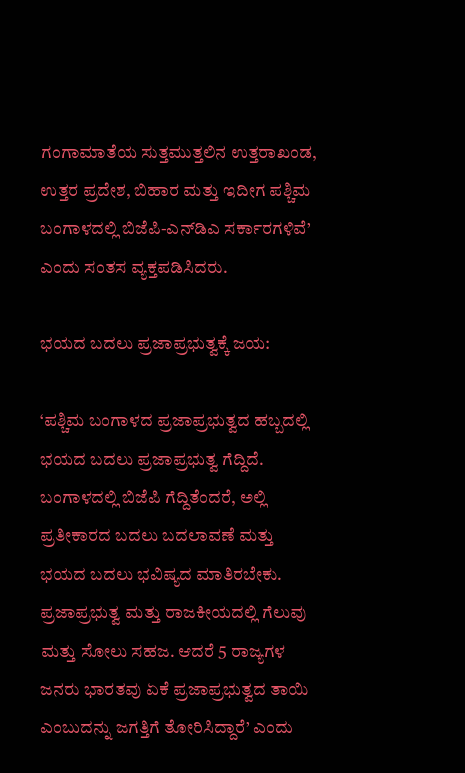ಗಂಗಾಮಾತೆಯ ಸುತ್ತಮುತ್ತಲಿನ ಉತ್ತರಾಖಂಡ, ಉತ್ತರ ಪ್ರದೇಶ, ಬಿಹಾರ ಮತ್ತು ಇದೀಗ ಪಶ್ಚಿಮ ಬಂಗಾಳದಲ್ಲಿ ಬಿಜೆಪಿ-ಎನ್‌ಡಿಎ ಸರ್ಕಾರಗಳಿವೆ’ ಎಂದು ಸಂತಸ ವ್ಯಕ್ತಪಡಿಸಿದರು.

ಭಯದ ಬದಲು ಪ್ರಜಾಪ್ರಭುತ್ವಕ್ಕೆ ಜಯ:

‘ಪಶ್ಚಿಮ ಬಂಗಾಳದ ಪ್ರಜಾಪ್ರಭುತ್ವದ ಹಬ್ಬದಲ್ಲಿ ಭಯದ ಬದಲು ಪ್ರಜಾಪ್ರಭುತ್ವ ಗೆದ್ದಿದೆ. ಬಂಗಾಳದಲ್ಲಿ ಬಿಜೆಪಿ ಗೆದ್ದಿತೆಂದರೆ, ಅಲ್ಲಿ ಪ್ರತೀಕಾರದ ಬದಲು ಬದಲಾವಣೆ ಮತ್ತು ಭಯದ ಬದಲು ಭವಿಷ್ಯದ ಮಾತಿರಬೇಕು. ಪ್ರಜಾಪ್ರಭುತ್ವ ಮತ್ತು ರಾಜಕೀಯದಲ್ಲಿ ಗೆಲುವು ಮತ್ತು ಸೋಲು ಸಹಜ. ಆದರೆ 5 ರಾಜ್ಯಗಳ ಜನರು ಭಾರತವು ಏಕೆ ಪ್ರಜಾಪ್ರಭುತ್ವದ ತಾಯಿ ಎಂಬುದನ್ನು ಜಗತ್ತಿಗೆ ತೋರಿಸಿದ್ದಾರೆ’ ಎಂದು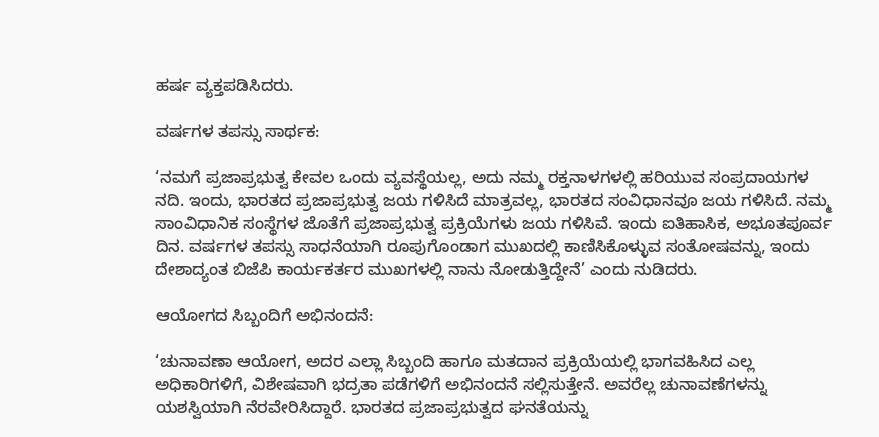ಹರ್ಷ ವ್ಯಕ್ತಪಡಿಸಿದರು.

ವರ್ಷಗಳ ತಪಸ್ಸು ಸಾರ್ಥಕ:

‘ನಮಗೆ ಪ್ರಜಾಪ್ರಭುತ್ವ ಕೇವಲ ಒಂದು ವ್ಯವಸ್ಥೆಯಲ್ಲ, ಅದು ನಮ್ಮ ರಕ್ತನಾಳಗಳಲ್ಲಿ ಹರಿಯುವ ಸಂಪ್ರದಾಯಗಳ ನದಿ. ಇಂದು, ಭಾರತದ ಪ್ರಜಾಪ್ರಭುತ್ವ ಜಯ ಗಳಿಸಿದೆ ಮಾತ್ರವಲ್ಲ, ಭಾರತದ ಸಂವಿಧಾನವೂ ಜಯ ಗಳಿಸಿದೆ. ನಮ್ಮ ಸಾಂವಿಧಾನಿಕ ಸಂಸ್ಥೆಗಳ ಜೊತೆಗೆ ಪ್ರಜಾಪ್ರಭುತ್ವ ಪ್ರಕ್ರಿಯೆಗಳು ಜಯ ಗಳಿಸಿವೆ. ಇಂದು ಐತಿಹಾಸಿಕ, ಅಭೂತಪೂರ್ವ ದಿನ. ವರ್ಷಗಳ ತಪಸ್ಸು ಸಾಧನೆಯಾಗಿ ರೂಪುಗೊಂಡಾಗ ಮುಖದಲ್ಲಿ ಕಾಣಿಸಿಕೊಳ್ಳುವ ಸಂತೋಷವನ್ನು, ಇಂದು ದೇಶಾದ್ಯಂತ ಬಿಜೆಪಿ ಕಾರ್ಯಕರ್ತರ ಮುಖಗಳಲ್ಲಿ ನಾನು ನೋಡುತ್ತಿದ್ದೇನೆ’ ಎಂದು ನುಡಿದರು.

ಆಯೋಗದ ಸಿಬ್ಬಂದಿಗೆ ಅಭಿನಂದನೆ:

‘ಚುನಾವಣಾ ಆಯೋಗ, ಅದರ ಎಲ್ಲಾ ಸಿಬ್ಬಂದಿ ಹಾಗೂ ಮತದಾನ ಪ್ರಕ್ರಿಯೆಯಲ್ಲಿ ಭಾಗವಹಿಸಿದ ಎಲ್ಲ ಅಧಿಕಾರಿಗಳಿಗೆ, ವಿಶೇಷವಾಗಿ ಭದ್ರತಾ ಪಡೆಗಳಿಗೆ ಅಭಿನಂದನೆ ಸಲ್ಲಿಸುತ್ತೇನೆ. ಅವರೆಲ್ಲ ಚುನಾವಣೆಗಳನ್ನು ಯಶಸ್ವಿಯಾಗಿ ನೆರವೇರಿಸಿದ್ದಾರೆ. ಭಾರತದ ಪ್ರಜಾಪ್ರಭುತ್ವದ ಘನತೆಯನ್ನು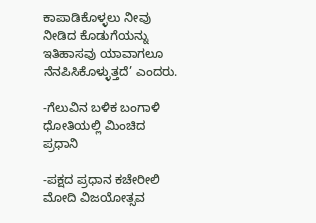ಕಾಪಾಡಿಕೊಳ್ಳಲು ನೀವು ನೀಡಿದ ಕೊಡುಗೆಯನ್ನು ಇತಿಹಾಸವು ಯಾವಾಗಲೂ ನೆನಪಿಸಿಕೊಳ್ಳುತ್ತದೆ’ ಎಂದರು.

-ಗೆಲುವಿನ ಬಳಿಕ ಬಂಗಾಳಿ ಧೋತಿಯಲ್ಲಿ ಮಿಂಚಿದ ಪ್ರಧಾನಿ

-ಪಕ್ಷದ ಪ್ರಧಾನ ಕಚೇರೀಲಿ ಮೋದಿ ವಿಜಯೋತ್ಸವ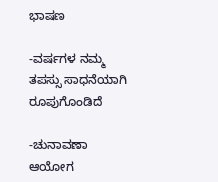ಭಾಷಣ

-ವರ್ಷಗಳ ನಮ್ಮ ತಪಸ್ಸು ಸಾಧನೆಯಾಗಿ ರೂಪುಗೊಂಡಿದೆ

-ಚುನಾವಣಾ ಆಯೋಗ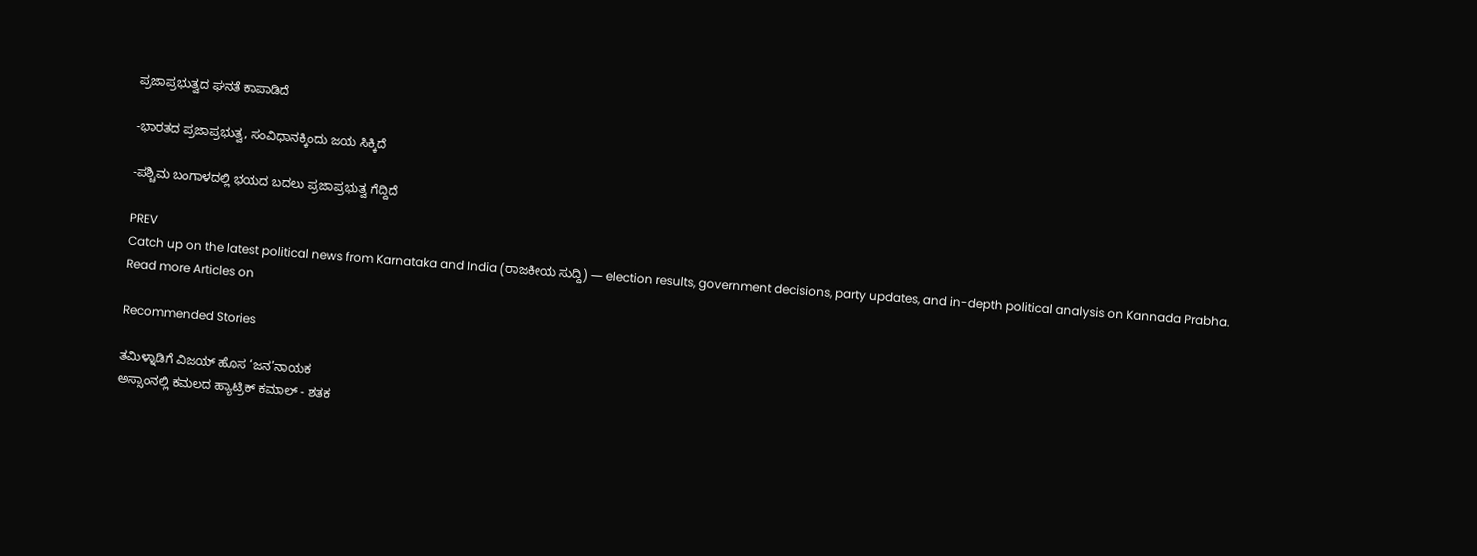ಪ್ರಜಾಪ್ರಭುತ್ವದ ಘನತೆ ಕಾಪಾಡಿದೆ

-ಭಾರತದ ಪ್ರಜಾಪ್ರಭುತ್ವ, ಸಂವಿಧಾನಕ್ಕಿಂದು ಜಯ ಸಿಕ್ಕಿದೆ

-ಪಶ್ಚಿಮ ಬಂಗಾಳದಲ್ಲಿ ಭಯದ ಬದಲು ಪ್ರಜಾಪ್ರಭುತ್ವ ಗೆದ್ದಿದೆ

PREV
Catch up on the latest political news from Karnataka and India (ರಾಜಕೀಯ ಸುದ್ದಿ) — election results, government decisions, party updates, and in-depth political analysis on Kannada Prabha.
Read more Articles on

Recommended Stories

ತಮಿಳ್ನಾಡಿಗೆ ವಿಜಯ್ ಹೊಸ ‘ಜನ’ನಾಯಕ
ಅಸ್ಸಾಂನಲ್ಲಿ ಕಮಲದ ಹ್ಯಾಟ್ರಿಕ್‌ ಕಮಾಲ್‌ - ಶತಕ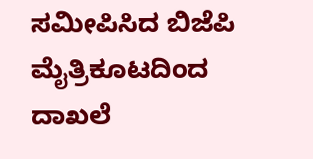ಸಮೀಪಿಸಿದ ಬಿಜೆಪಿ ಮೈತ್ರಿಕೂಟದಿಂದ ದಾಖಲೆ